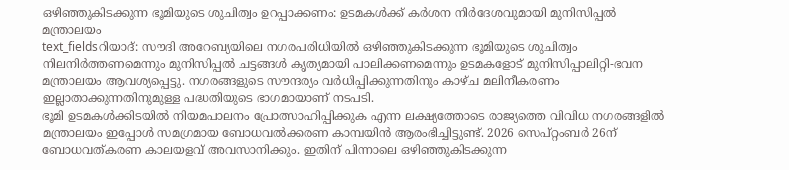ഒഴിഞ്ഞുകിടക്കുന്ന ഭൂമിയുടെ ശുചിത്വം ഉറപ്പാക്കണം: ഉടമകൾക്ക് കർശന നിർദേശവുമായി മുനിസിപ്പൽ മന്ത്രാലയം
text_fieldsറിയാദ്: സൗദി അറേബ്യയിലെ നഗരപരിധിയിൽ ഒഴിഞ്ഞുകിടക്കുന്ന ഭൂമിയുടെ ശുചിത്വം നിലനിർത്തണമെന്നും മുനിസിപ്പൽ ചട്ടങ്ങൾ കൃത്യമായി പാലിക്കണമെന്നും ഉടമകളോട് മുനിസിപ്പാലിറ്റി-ഭവന മന്ത്രാലയം ആവശ്യപ്പെട്ടു. നഗരങ്ങളുടെ സൗന്ദര്യം വർധിപ്പിക്കുന്നതിനും കാഴ്ച മലിനീകരണം ഇല്ലാതാക്കുന്നതിനുമുള്ള പദ്ധതിയുടെ ഭാഗമായാണ് നടപടി.
ഭൂമി ഉടമകൾക്കിടയിൽ നിയമപാലനം പ്രോത്സാഹിപ്പിക്കുക എന്ന ലക്ഷ്യത്തോടെ രാജ്യത്തെ വിവിധ നഗരങ്ങളിൽ മന്ത്രാലയം ഇപ്പോൾ സമഗ്രമായ ബോധവൽക്കരണ കാമ്പയിൻ ആരംഭിച്ചിട്ടുണ്ട്. 2026 സെപ്റ്റംബർ 26ന് ബോധവത്കരണ കാലയളവ് അവസാനിക്കും. ഇതിന് പിന്നാലെ ഒഴിഞ്ഞുകിടക്കുന്ന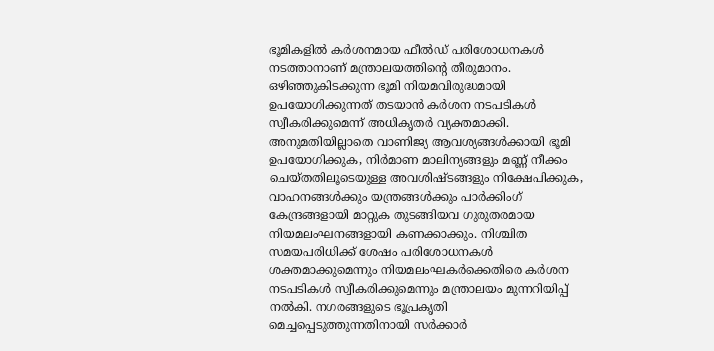ഭൂമികളിൽ കർശനമായ ഫീൽഡ് പരിശോധനകൾ നടത്താനാണ് മന്ത്രാലയത്തിന്റെ തീരുമാനം.
ഒഴിഞ്ഞുകിടക്കുന്ന ഭൂമി നിയമവിരുദ്ധമായി ഉപയോഗിക്കുന്നത് തടയാൻ കർശന നടപടികൾ സ്വീകരിക്കുമെന്ന് അധികൃതർ വ്യക്തമാക്കി. അനുമതിയില്ലാതെ വാണിജ്യ ആവശ്യങ്ങൾക്കായി ഭൂമി ഉപയോഗിക്കുക, നിർമാണ മാലിന്യങ്ങളും മണ്ണ് നീക്കം ചെയ്തതിലൂടെയുള്ള അവശിഷ്ടങ്ങളും നിക്ഷേപിക്കുക, വാഹനങ്ങൾക്കും യന്ത്രങ്ങൾക്കും പാർക്കിംഗ് കേന്ദ്രങ്ങളായി മാറ്റുക തുടങ്ങിയവ ഗുരുതരമായ നിയമലംഘനങ്ങളായി കണക്കാക്കും. നിശ്ചിത സമയപരിധിക്ക് ശേഷം പരിശോധനകൾ ശക്തമാക്കുമെന്നും നിയമലംഘകർക്കെതിരെ കർശന നടപടികൾ സ്വീകരിക്കുമെന്നും മന്ത്രാലയം മുന്നറിയിപ്പ് നൽകി. നഗരങ്ങളുടെ ഭൂപ്രകൃതി മെച്ചപ്പെടുത്തുന്നതിനായി സർക്കാർ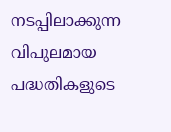നടപ്പിലാക്കുന്ന വിപുലമായ പദ്ധതികളുടെ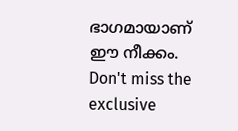ഭാഗമായാണ് ഈ നീക്കം.
Don't miss the exclusive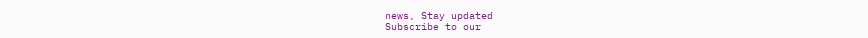news, Stay updated
Subscribe to our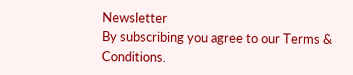Newsletter
By subscribing you agree to our Terms & Conditions.